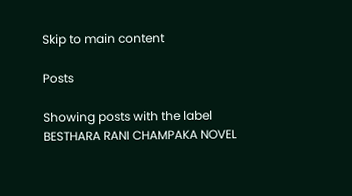Skip to main content

Posts

Showing posts with the label BESTHARA RANI CHAMPAKA NOVEL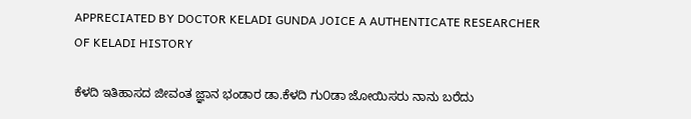APPRECIATED BY DOCTOR KELADI GUNDA JOICE A AUTHENTICATE RESEARCHER OF KELADI HISTORY

ಕೆಳದಿ ಇತಿಹಾಸದ ಜೀವಂತ ಜ್ಞಾನ ಭಂಡಾರ ಡಾ.ಕೆಳದಿ ಗು೦ಡಾ ಜೋಯಿಸರು ನಾನು ಬರೆದು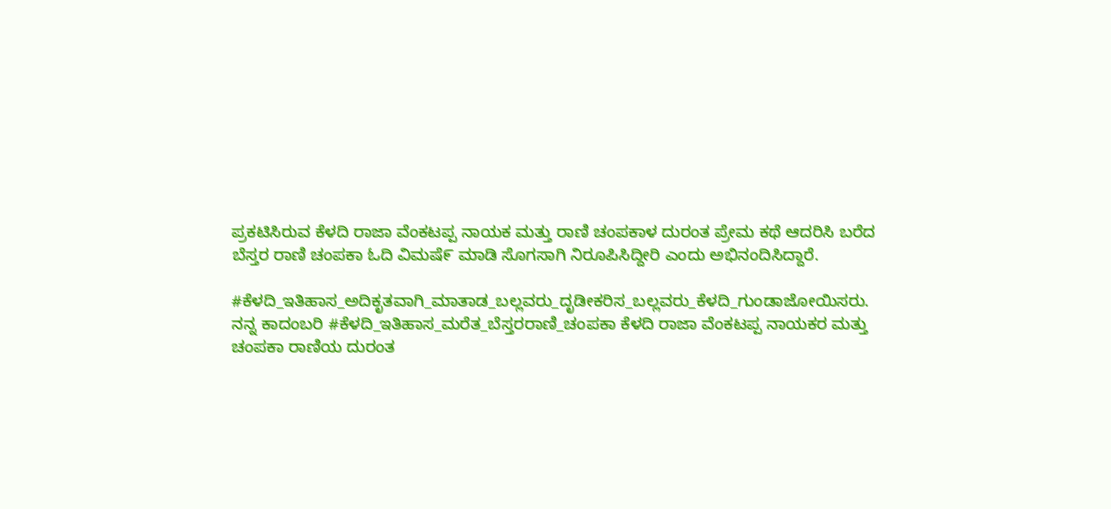ಪ್ರಕಟಿಸಿರುವ ಕೆಳದಿ ರಾಜಾ ವೆಂಕಟಪ್ಪ ನಾಯಕ ಮತ್ತು ರಾಣಿ ಚಂಪಕಾಳ ದುರಂತ ಪ್ರೇಮ ಕಥೆ ಆದರಿಸಿ ಬರೆದ ಬೆಸ್ತರ ರಾಣಿ ಚಂಪಕಾ ಓದಿ ವಿಮಷೆ೯ ಮಾಡಿ ಸೊಗಸಾಗಿ ನಿರೂಪಿಸಿದ್ದೀರಿ ಎಂದು ಅಭಿನಂದಿಸಿದ್ದಾರೆ.

#ಕೆಳದಿ_ಇತಿಹಾಸ_ಅದಿಕೃತವಾಗಿ_ಮಾತಾಡ_ಬಲ್ಲವರು_ದೃಡೀಕರಿಸ_ಬಲ್ಲವರು_ಕೆಳದಿ_ಗುಂಡಾಜೋಯಿಸರು. ನನ್ನ ಕಾದಂಬರಿ #ಕೆಳದಿ_ಇತಿಹಾಸ_ಮರೆತ_ಬೆಸ್ತರರಾಣಿ_ಚಂಪಕಾ ಕೆಳದಿ ರಾಜಾ ವೆಂಕಟಪ್ಪ ನಾಯಕರ ಮತ್ತು ಚಂಪಕಾ ರಾಣಿಯ ದುರಂತ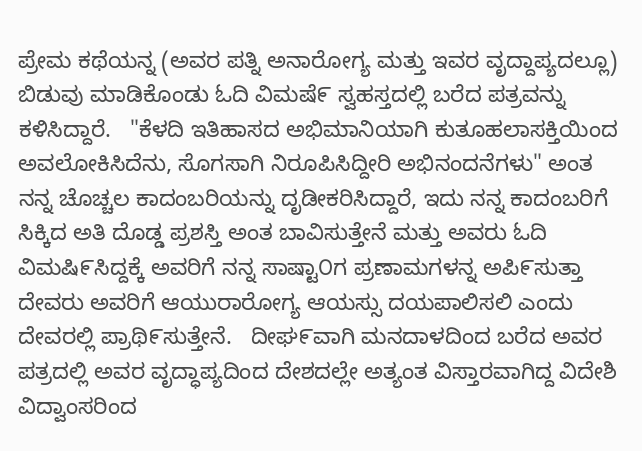ಪ್ರೇಮ ಕಥೆಯನ್ನ (ಅವರ ಪತ್ನಿ ಅನಾರೋಗ್ಯ ಮತ್ತು ಇವರ ವೃದ್ದಾಪ್ಯದಲ್ಲೂ) ಬಿಡುವು ಮಾಡಿಕೊಂಡು ಓದಿ ವಿಮಷೆ೯ ಸ್ವಹಸ್ತದಲ್ಲಿ ಬರೆದ ಪತ್ರವನ್ನು ಕಳಿಸಿದ್ದಾರೆ.   "ಕೆಳದಿ ಇತಿಹಾಸದ ಅಭಿಮಾನಿಯಾಗಿ ಕುತೂಹಲಾಸಕ್ತಿಯಿಂದ ಅವಲೋಕಿಸಿದೆನು, ಸೊಗಸಾಗಿ ನಿರೂಪಿಸಿದ್ದೀರಿ ಅಭಿನಂದನೆಗಳು" ಅಂತ ನನ್ನ ಚೊಚ್ಚಲ ಕಾದಂಬರಿಯನ್ನು ದೃಡೀಕರಿಸಿದ್ದಾರೆ, ಇದು ನನ್ನ ಕಾದಂಬರಿಗೆ ಸಿಕ್ಕಿದ ಅತಿ ದೊಡ್ಡ ಪ್ರಶಸ್ತಿ ಅಂತ ಬಾವಿಸುತ್ತೇನೆ ಮತ್ತು ಅವರು ಓದಿ ವಿಮಷಿ೯ಸಿದ್ದಕ್ಕೆ ಅವರಿಗೆ ನನ್ನ ಸಾಷ್ಟಾ೦ಗ ಪ್ರಣಾಮಗಳನ್ನ ಅಪಿ೯ಸುತ್ತಾ ದೇವರು ಅವರಿಗೆ ಆಯುರಾರೋಗ್ಯ ಆಯಸ್ಸು ದಯಪಾಲಿಸಲಿ ಎಂದು ದೇವರಲ್ಲಿ ಪ್ರಾಥಿ೯ಸುತ್ತೇನೆ.   ದೀಘ೯ವಾಗಿ ಮನದಾಳದಿಂದ ಬರೆದ ಅವರ ಪತ್ರದಲ್ಲಿ ಅವರ ವೃದ್ಧಾಪ್ಯದಿಂದ ದೇಶದಲ್ಲೇ ಅತ್ಯಂತ ವಿಸ್ತಾರವಾಗಿದ್ದ ವಿದೇಶಿ ವಿದ್ವಾಂಸರಿಂದ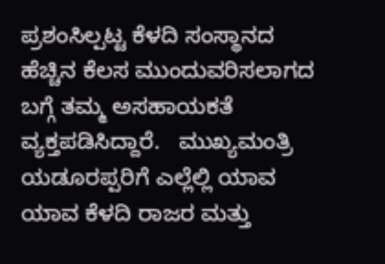ಪ್ರಶಂಸಿಲ್ಪಟ್ಟ ಕೆಳದಿ ಸಂಸ್ಥಾನದ ಹೆಚ್ಚಿನ ಕೆಲಸ ಮುಂದುವರಿಸಲಾಗದ ಬಗ್ಗೆ ತಮ್ಮ ಅಸಹಾಯಕತೆ ವ್ಯಕ್ತಪಡಿಸಿದ್ದಾರೆ.   ಮುಖ್ಯಮಂತ್ರಿ ಯಡೂರಪ್ಪರಿಗೆ ಎಲ್ಲೆಲ್ಲಿ ಯಾವ ಯಾವ ಕೆಳದಿ ರಾಜರ ಮತ್ತು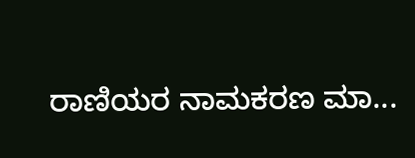ರಾಣಿಯರ ನಾಮಕರಣ ಮಾ...